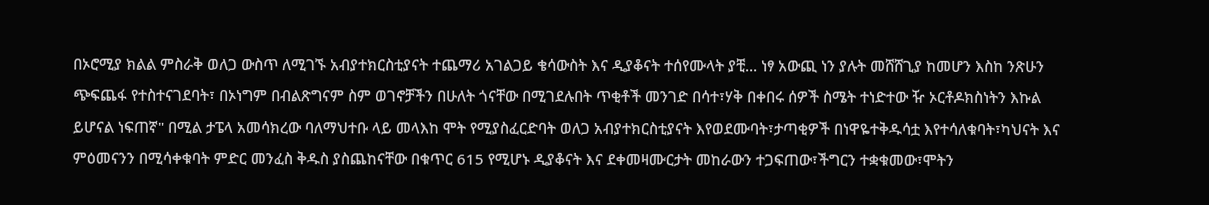በኦሮሚያ ክልል ምስራቅ ወለጋ ውስጥ ለሚገኙ አብያተክርስቲያናት ተጨማሪ አገልጋይ ቄሳውስት እና ዲያቆናት ተሰየሙላት ያቺ... ነፃ አውጪ ነን ያሉት መሸሸጊያ ከመሆን እስከ ንጽሁን ጭፍጨፋ የተስተናገደባት፣ በኦነግም በብልጽግናም ስም ወገኖቻችን በሁለት ጎናቸው በሚገደሉበት ጥቂቶች መንገድ በሳተ፣ሃቅ በቀበሩ ሰዎች ስሜት ተነድተው ዥ ኦርቶዶክስነትን እኩል ይሆናል ነፍጠኛ" በሚል ታፔላ አመሳክረው ባለማህተቡ ላይ መላእከ ሞት የሚያስፈርድባት ወለጋ አብያተክርስቲያናት እየወደሙባት፣ታጣቂዎች በነዋዬተቅዱሳቷ እየተሳለቁባት፣ካህናት እና ምዕመናንን በሚሳቀቁባት ምድር መንፈስ ቅዱስ ያስጨከናቸው በቁጥር 615 የሚሆኑ ዲያቆናት እና ደቀመዛሙርታት መከራውን ተጋፍጠው፣ችግርን ተቋቁመው፣ሞትን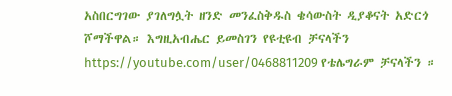አስበርግገው ያገለግሏት ዘንድ መንፈስቅዱስ ቄሳውስት ዲያቆናት አድርጎ ሾማችዋል። እግዚአብሔር ይመስገን የዩቲዩብ ቻናላችን https://youtube.com/user/0468811209 የቴሌግራም ቻናላችን ።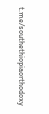t.me/southethiopiaorthodoxy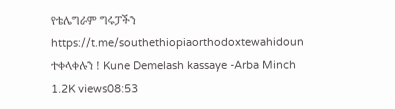የቴሌግራም ግሩፓችን https://t.me/southethiopiaorthodoxtewahidoun ተቀላቀሉን ! Kune Demelash kassaye -Arba Minch 1.2K views08:53